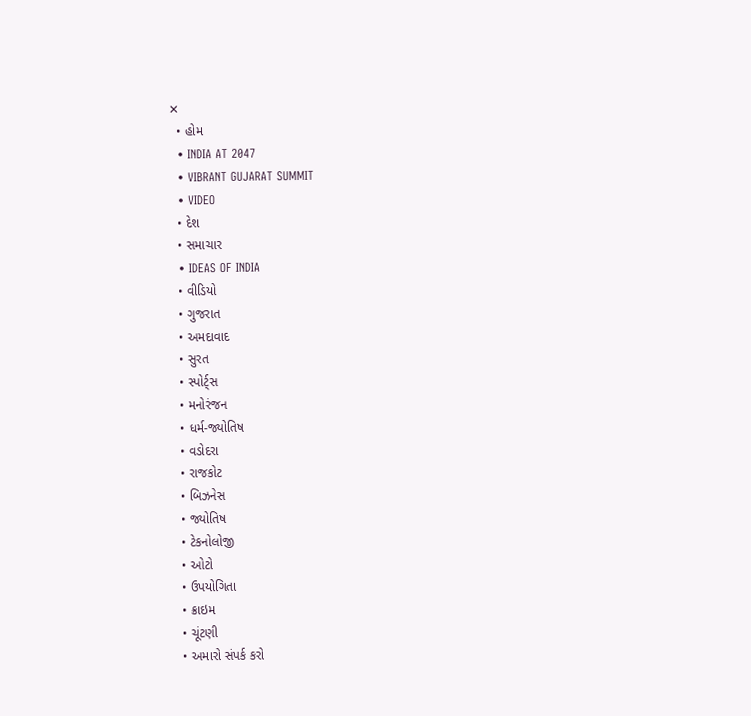✕
  • હોમ
  • INDIA AT 2047
  • VIBRANT GUJARAT SUMMIT
  • VIDEO
  • દેશ
  • સમાચાર
  • IDEAS OF INDIA
  • વીડિયો
  • ગુજરાત
  • અમદાવાદ
  • સુરત
  • સ્પોર્ટ્સ
  • મનોરંજન
  • ધર્મ-જ્યોતિષ
  • વડોદરા
  • રાજકોટ
  • બિઝનેસ
  • જ્યોતિષ
  • ટેકનોલોજી
  • ઓટો
  • ઉપયોગિતા
  • ક્રાઇમ
  • ચૂંટણી
  • અમારો સંપર્ક કરો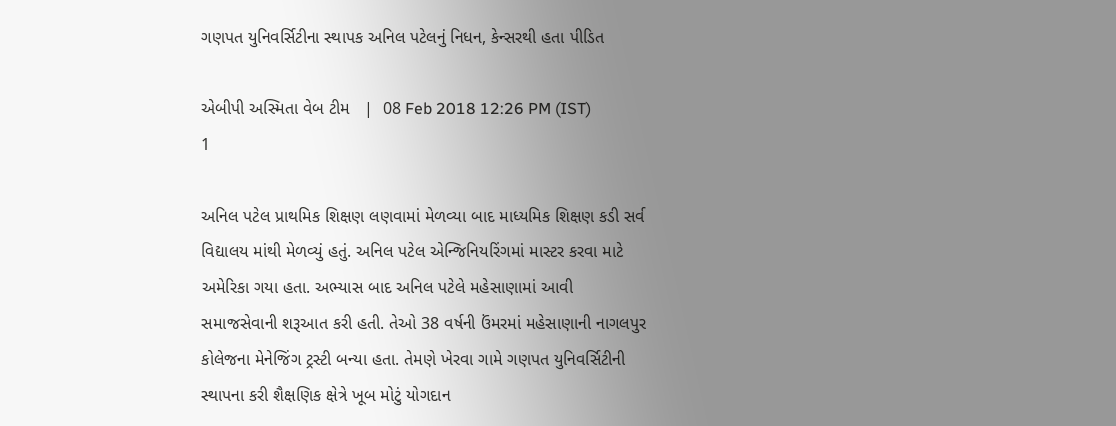ગણપત યુનિવર્સિટીના સ્થાપક અનિલ પટેલનું નિધન, કેન્સરથી હતા પીડિત

એબીપી અસ્મિતા વેબ ટીમ   |  08 Feb 2018 12:26 PM (IST)
1

અનિલ પટેલ પ્રાથમિક શિક્ષણ લણવામાં મેળવ્યા બાદ માધ્યમિક શિક્ષણ કડી સર્વ વિદ્યાલય માંથી મેળવ્યું હતું. અનિલ પટેલ એન્જિનિયરિંગમાં માસ્ટર કરવા માટે અમેરિકા ગયા હતા. અભ્યાસ બાદ અનિલ પટેલે મહેસાણામાં આવી સમાજસેવાની શરૂઆત કરી હતી. તેઓ 38 વર્ષની ઉંમરમાં મહેસાણાની નાગલપુર કોલેજના મેનેજિંગ ટ્રસ્ટી બન્યા હતા. તેમણે ખેરવા ગામે ગણપત યુનિવર્સિટીની સ્થાપના કરી શૈક્ષણિક ક્ષેત્રે ખૂબ મોટું યોગદાન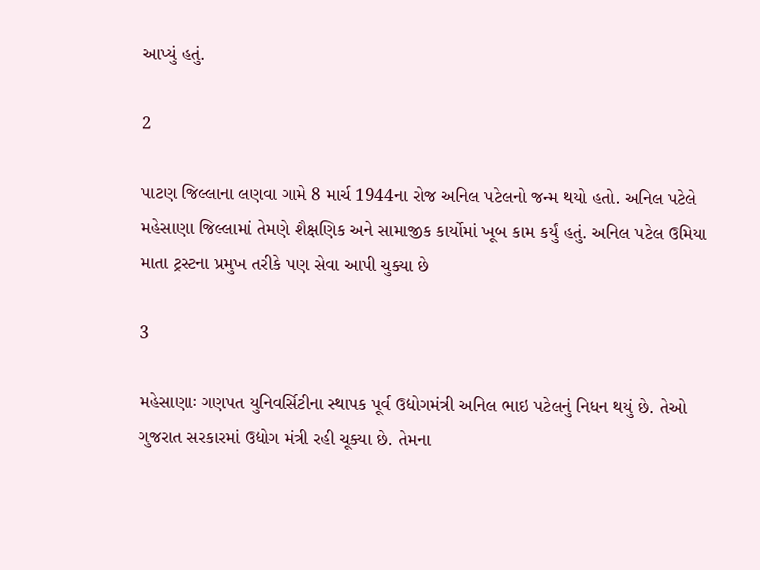આપ્યું હતું.

2

પાટણ જિલ્લાના લણવા ગામે 8 માર્ચ 1944ના રોજ અનિલ પટેલનો જન્મ થયો હતો. અનિલ પટેલે મહેસાણા જિલ્લામાં તેમણે શૈક્ષણિક અને સામાજીક કાર્યોમાં ખૂબ કામ કર્યું હતું. અનિલ પટેલ ઉમિયા માતા ટ્રસ્ટના પ્રમુખ તરીકે પણ સેવા આપી ચુક્યા છે

3

મહેસાણાઃ ગણપત યુનિવર્સિટીના સ્થાપક પૂર્વ ઉદ્યોગમંત્રી અનિલ ભાઇ પટેલનું નિધન થયું છે. તેઓ ગુજરાત સરકારમાં ઉદ્યોગ મંત્રી રહી ચૂક્યા છે. તેમના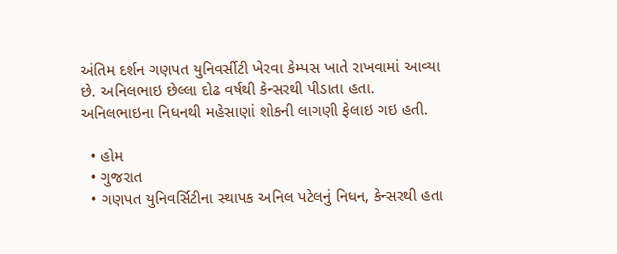અંતિમ દર્શન ગણપત યુનિવર્સીટી ખેરવા કેમ્પસ ખાતે રાખવામાં આવ્યા છે. અનિલભાઇ છેલ્લા દોઢ વર્ષથી કેન્સરથી પીડાતા હતા. અનિલભાઇના નિધનથી મહેસાણાં શોકની લાગણી ફેલાઇ ગઇ હતી.

  • હોમ
  • ગુજરાત
  • ગણપત યુનિવર્સિટીના સ્થાપક અનિલ પટેલનું નિધન, કેન્સરથી હતા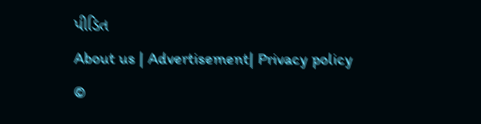પીડિત
About us | Advertisement| Privacy policy
©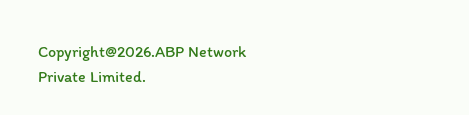Copyright@2026.ABP Network Private Limited.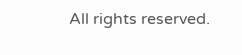All rights reserved.